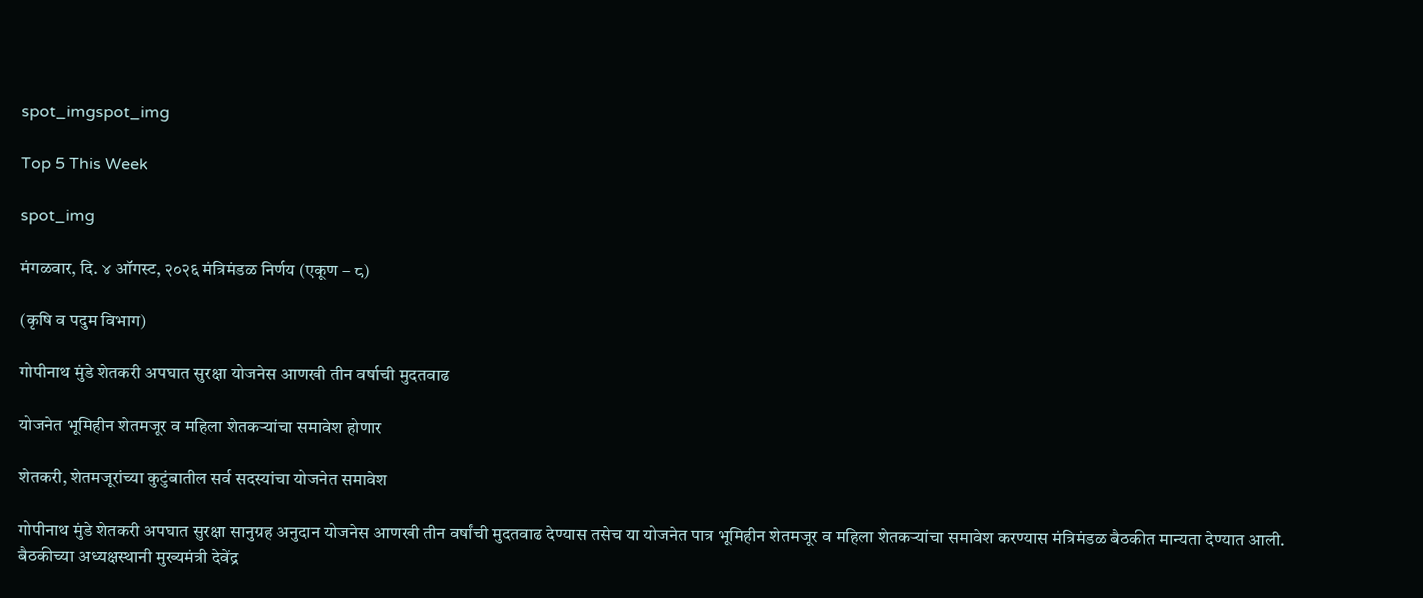spot_imgspot_img

Top 5 This Week

spot_img

मंगळवार, दि. ४ ऑगस्ट, २०२६ मंत्रिमंडळ निर्णय (एकूण – ८)

(कृषि व पदुम विभाग)

गोपीनाथ मुंडे शेतकरी अपघात सुरक्षा योजनेस आणखी तीन वर्षाची मुदतवाढ

योजनेत भूमिहीन शेतमजूर व महिला शेतकऱ्यांचा समावेश होणार

शेतकरी, शेतमजूरांच्या कुटुंबातील सर्व सदस्यांचा योजनेत समावेश

गोपीनाथ मुंडे शेतकरी अपघात सुरक्षा सानुग्रह अनुदान योजनेस आणखी तीन वर्षांची मुदतवाढ देण्यास तसेच या योजनेत पात्र भूमिहीन शेतमजूर व महिला शेतकऱ्यांचा समावेश करण्यास मंत्रिमंडळ बैठकीत मान्यता देण्यात आली. बैठकीच्या अध्यक्षस्थानी मुख्यमंत्री देवेंद्र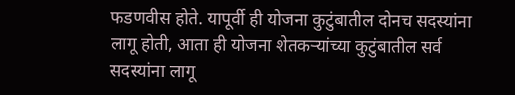फडणवीस होते. यापूर्वी ही योजना कुटुंबातील दोनच सदस्यांना लागू होती, आता ही योजना शेतकऱ्यांच्या कुटुंबातील सर्व सदस्यांना लागू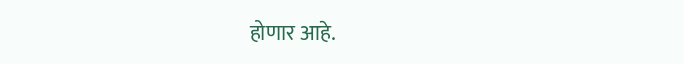होणार आहे.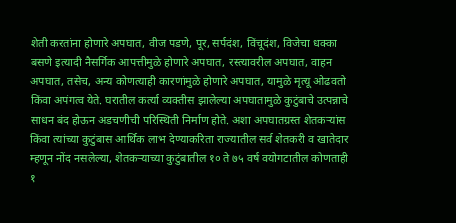शेती करतांना होणारे अपघात, वीज पडणे, पूर, सर्पदंश, विंचूदंश, विजेचा धक्का बसणे इत्यादी नैसर्गिक आपत्तीमुळे होणारे अपघात, रस्त्यावरील अपघात, वाहन अपघात, तसेच, अन्य कोणत्याही कारणांमुळे होणारे अपघात, यामुळे मृत्यू ओढवतो किंवा अपंगत्व येते. घरातील कर्त्या व्यक्तीस झालेल्या अपघातामुळे कुटुंबाचे उत्पन्नाचे साधन बंद होऊन अडचणीची परिस्थिती निर्माण होते. अशा अपघातग्रस्त शेतकऱ्यांस किंवा त्यांच्या कुटुंबास आर्थिक लाभ देण्याकरिता राज्यातील सर्व शेतकरी व खातेदार म्हणून नोंद नसलेल्या, शेतकऱ्याच्या कुटुंबातील १० ते ७५ वर्ष वयोगटातील कोणताही १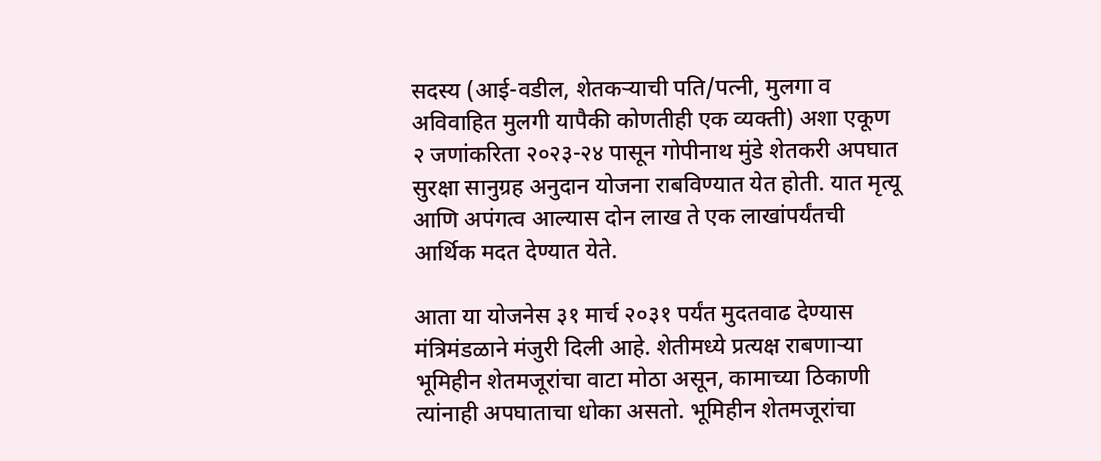सदस्य (आई-वडील, शेतकऱ्याची पति/पत्नी, मुलगा व अविवाहित मुलगी यापैकी कोणतीही एक व्यक्ती) अशा एकूण २ जणांकरिता २०२३-२४ पासून गोपीनाथ मुंडे शेतकरी अपघात सुरक्षा सानुग्रह अनुदान योजना राबविण्यात येत होती. यात मृत्यू आणि अपंगत्व आल्यास दोन लाख ते एक लाखांपर्यंतची आर्थिक मदत देण्यात येते.

आता या योजनेस ३१ मार्च २०३१ पर्यंत मुदतवाढ देण्यास मंत्रिमंडळाने मंजुरी दिली आहे. शेतीमध्ये प्रत्यक्ष राबणाऱ्या भूमिहीन शेतमजूरांचा वाटा मोठा असून, कामाच्या ठिकाणी त्यांनाही अपघाताचा धोका असतो. भूमिहीन शेतमजूरांचा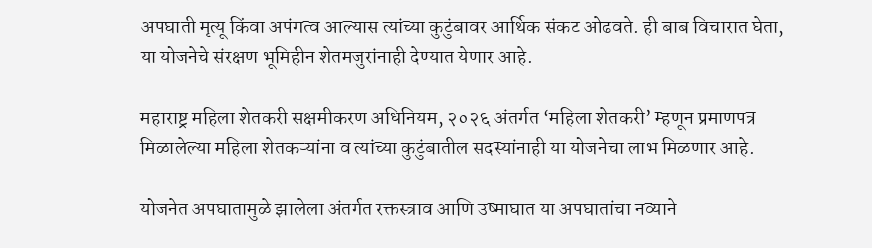अपघाती मृत्यू किंवा अपंगत्व आल्यास त्यांच्या कुटुंबावर आर्थिक संकट ओढवते. ही बाब विचारात घेता, या योजनेचे संरक्षण भूमिहीन शेतमजुरांनाही देण्यात येणार आहे.

महाराष्ट्र महिला शेतकरी सक्षमीकरण अधिनियम, २०२६ अंतर्गत ‘महिला शेतकरी’ म्हणून प्रमाणपत्र मिळालेल्या महिला शेतकऱ्यांना व त्यांच्या कुटुंबातील सदस्यांनाही या योजनेचा लाभ मिळणार आहे.

योजनेत अपघातामुळे झालेला अंतर्गत रक्तस्त्राव आणि उष्माघात या अपघातांचा नव्याने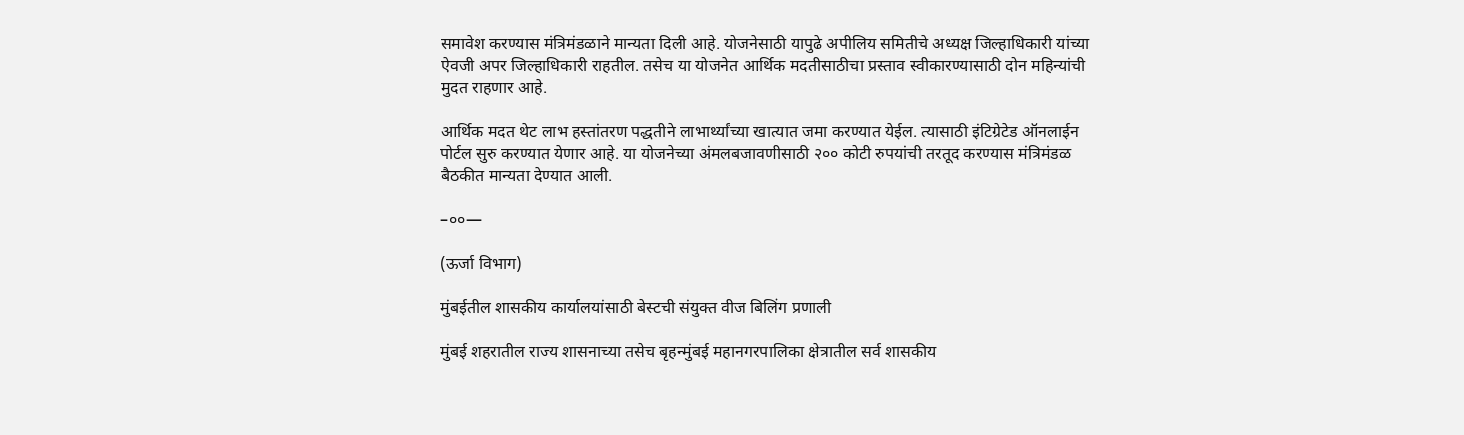समावेश करण्यास मंत्रिमंडळाने मान्यता दिली आहे. योजनेसाठी यापुढे अपीलिय समितीचे अध्यक्ष जिल्हाधिकारी यांच्या ऐवजी अपर जिल्हाधिकारी राहतील. तसेच या योजनेत आर्थिक मदतीसाठीचा प्रस्ताव स्वीकारण्यासाठी दोन महिन्यांची मुदत राहणार आहे.

आर्थिक मदत थेट लाभ हस्तांतरण पद्धतीने लाभार्थ्यांच्या खात्यात जमा करण्यात येईल. त्यासाठी इंटिग्रेटेड ऑनलाईन पोर्टल सुरु करण्यात येणार आहे. या योजनेच्या अंमलबजावणीसाठी २०० कोटी रुपयांची तरतूद करण्यास मंत्रिमंडळ बैठकीत मान्यता देण्यात आली.

–००—

(ऊर्जा विभाग)

मुंबईतील शासकीय कार्यालयांसाठी बेस्टची संयुक्त वीज बिलिंग प्रणाली

मुंबई शहरातील राज्य शासनाच्या तसेच बृहन्मुंबई महानगरपालिका क्षेत्रातील सर्व शासकीय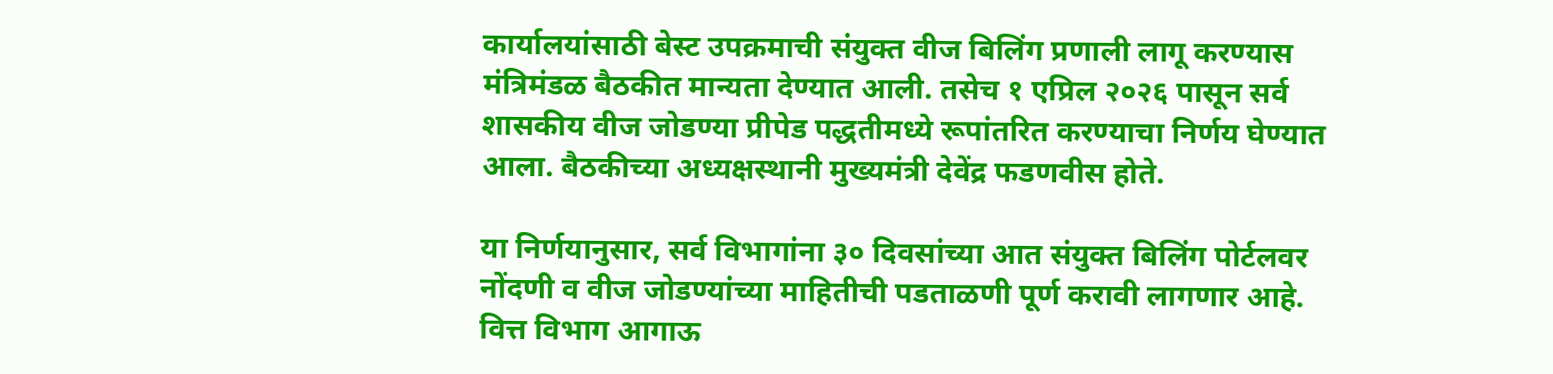कार्यालयांसाठी बेस्ट उपक्रमाची संयुक्त वीज बिलिंग प्रणाली लागू करण्यास मंत्रिमंडळ बैठकीत मान्यता देण्यात आली. तसेच १ एप्रिल २०२६ पासून सर्व शासकीय वीज जोडण्या प्रीपेड पद्धतीमध्ये रूपांतरित करण्याचा निर्णय घेण्यात आला. बैठकीच्या अध्यक्षस्थानी मुख्यमंत्री देवेंद्र फडणवीस होते.

या निर्णयानुसार, सर्व विभागांना ३० दिवसांच्या आत संयुक्त बिलिंग पोर्टलवर नोंदणी व वीज जोडण्यांच्या माहितीची पडताळणी पूर्ण करावी लागणार आहे. वित्त विभाग आगाऊ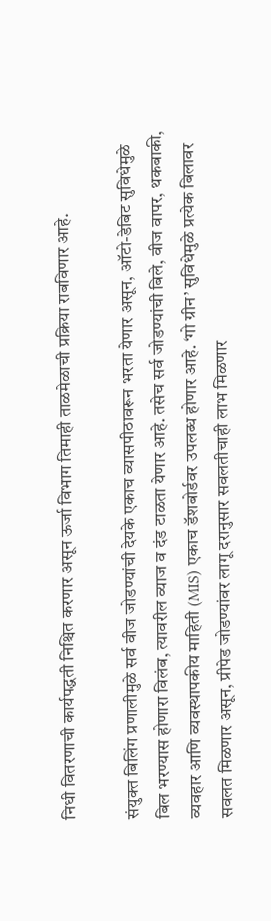निधी वितरणाची कार्यपद्धती निश्चित करणार असून ऊर्जा विभाग तिमाही ताळमेळाची प्रक्रिया राबविणार आहे.

संयुक्त बिलिंग प्रणालीमुळे सर्व वीज जोडण्यांची देयके एकाच व्यासपीठावरून भरता येणार असून, ऑटो-डेबिट सुविधेमुळे बिल भरण्यास होणारा विलंब, त्यावरील व्याज व दंड टाळता येणार आहे. तसेच सर्व जोडण्यांची बिले, वीज वापर, थकबाकी, व्यवहार आणि व्यवस्थापकीय माहिती (MIS) एकाच डॅशबोर्डवर उपलब्ध होणार आहे. ‘गो ग्रीन’ सुविधेमुळे प्रत्येक बिलावर सवलत मिळणार असून, प्रीपेड जोडण्यांवर लागू दरानुसार सवलतीचाही लाभ मिळणार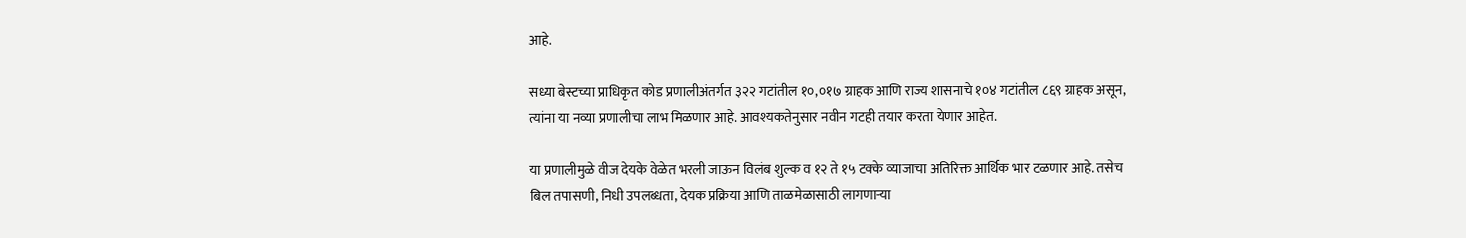आहे.

सध्या बेस्टच्या प्राधिकृत कोड प्रणालीअंतर्गत ३२२ गटांतील १०,०१७ ग्राहक आणि राज्य शासनाचे १०४ गटांतील ८६९ ग्राहक असून, त्यांना या नव्या प्रणालीचा लाभ मिळणार आहे. आवश्यकतेनुसार नवीन गटही तयार करता येणार आहेत.

या प्रणालीमुळे वीज देयके वेळेत भरली जाऊन विलंब शुल्क व १२ ते १५ टक्के व्याजाचा अतिरिक्त आर्थिक भार टळणार आहे. तसेच बिल तपासणी, निधी उपलब्धता, देयक प्रक्रिया आणि ताळमेळासाठी लागणाऱ्या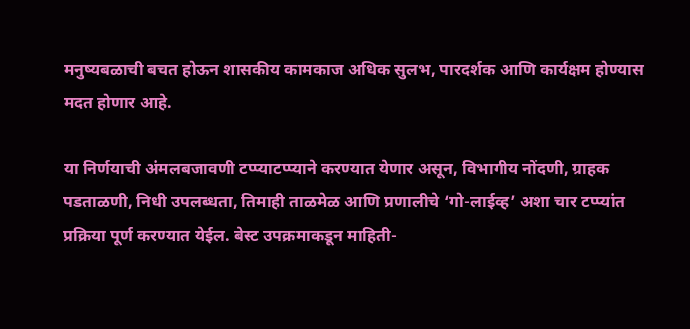मनुष्यबळाची बचत होऊन शासकीय कामकाज अधिक सुलभ, पारदर्शक आणि कार्यक्षम होण्यास मदत होणार आहे.

या निर्णयाची अंमलबजावणी टप्प्याटप्प्याने करण्यात येणार असून, विभागीय नोंदणी, ग्राहक पडताळणी, निधी उपलब्धता, तिमाही ताळमेळ आणि प्रणालीचे ‘गो-लाईव्ह’ अशा चार टप्प्यांत प्रक्रिया पूर्ण करण्यात येईल. बेस्ट उपक्रमाकडून माहिती-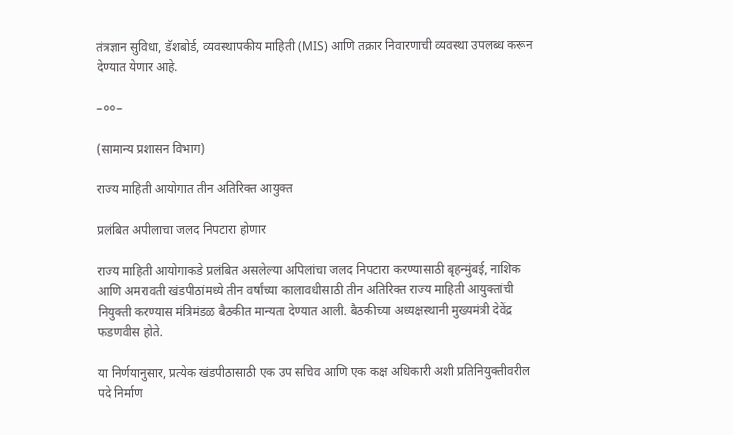तंत्रज्ञान सुविधा, डॅशबोर्ड, व्यवस्थापकीय माहिती (MIS) आणि तक्रार निवारणाची व्यवस्था उपलब्ध करून देण्यात येणार आहे.

–००–

(सामान्य प्रशासन विभाग)

राज्य माहिती आयोगात तीन अतिरिक्त आयुक्त

प्रलंबित अपीलाचा जलद निपटारा होणार

राज्य माहिती आयोगाकडे प्रलंबित असलेल्या अपिलांचा जलद निपटारा करण्यासाठी बृहन्मुंबई, नाशिक आणि अमरावती खंडपीठांमध्ये तीन वर्षांच्या कालावधीसाठी तीन अतिरिक्त राज्य माहिती आयुक्तांची नियुक्ती करण्यास मंत्रिमंडळ बैठकीत मान्यता देण्यात आली. बैठकीच्या अध्यक्षस्थानी मुख्यमंत्री देवेंद्र फडणवीस होते.

या निर्णयानुसार, प्रत्येक खंडपीठासाठी एक उप सचिव आणि एक कक्ष अधिकारी अशी प्रतिनियुक्तीवरील पदे निर्माण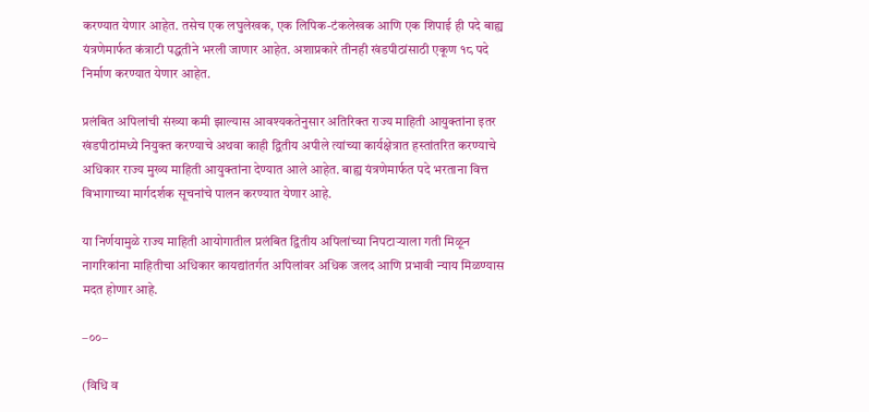करण्यात येणार आहेत. तसेच एक लघुलेखक, एक लिपिक-टंकलेखक आणि एक शिपाई ही पदे बाह्य यंत्रणेमार्फत कंत्राटी पद्धतीने भरली जाणार आहेत. अशाप्रकारे तीनही खंडपीठांसाठी एकूण १८ पदे निर्माण करण्यात येणार आहेत.

प्रलंबित अपिलांची संख्या कमी झाल्यास आवश्यकतेनुसार अतिरिक्त राज्य माहिती आयुक्तांना इतर खंडपीठांमध्ये नियुक्त करण्याचे अथवा काही द्वितीय अपीले त्यांच्या कार्यक्षेत्रात हस्तांतरित करण्याचे अधिकार राज्य मुख्य माहिती आयुक्तांना देण्यात आले आहेत. बाह्य यंत्रणेमार्फत पदे भरताना वित्त विभागाच्या मार्गदर्शक सूचनांचे पालन करण्यात येणार आहे.

या निर्णयामुळे राज्य माहिती आयोगातील प्रलंबित द्वितीय अपिलांच्या निपटाऱ्याला गती मिळून नागरिकांना माहितीचा अधिकार कायद्यांतर्गत अपिलांवर अधिक जलद आणि प्रभावी न्याय मिळण्यास मदत होणार आहे.

–००–

(विधि व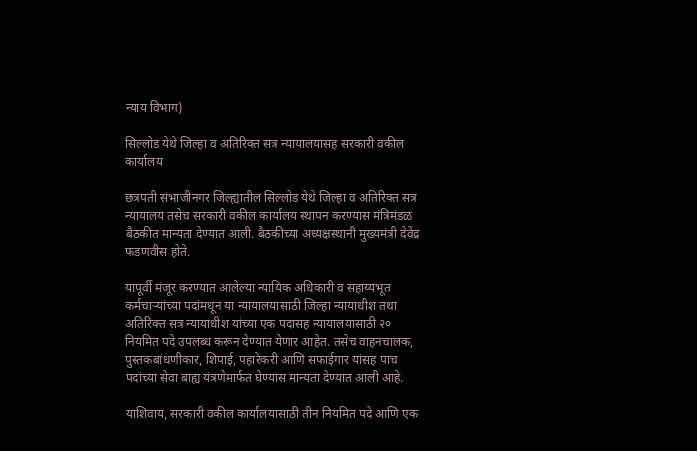न्याय विभाग)

सिल्लोड येथे जिल्हा व अतिरिक्त सत्र न्यायालयासह सरकारी वकील कार्यालय

छत्रपती संभाजीनगर जिल्ह्यातील सिल्लोड येथे जिल्हा व अतिरिक्त सत्र न्यायालय तसेच सरकारी वकील कार्यालय स्थापन करण्यास मंत्रिमंडळ बैठकीत मान्यता देण्यात आली. बैठकीच्या अध्यक्षस्थानी मुख्यमंत्री देवेंद्र फडणवीस होते.

यापूर्वी मंजूर करण्यात आलेल्या न्यायिक अधिकारी व सहाय्यभूत कर्मचाऱ्यांच्या पदांमधून या न्यायालयासाठी जिल्हा न्यायाधीश तथा अतिरिक्त सत्र न्यायाधीश यांच्या एक पदासह न्यायालयासाठी २० नियमित पदे उपलब्ध करून देण्यात येणार आहेत. तसेच वाहनचालक, पुस्तकबांधणीकार, शिपाई, पहारेकरी आणि सफाईगार यांसह पाच पदांच्या सेवा बाह्य यंत्रणेमार्फत घेण्यास मान्यता देण्यात आली आहे.

याशिवाय, सरकारी वकील कार्यालयासाठी तीन नियमित पदे आणि एक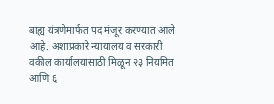बाह्य यंत्रणेमार्फत पद मंजूर करण्यात आले आहे. अशाप्रकारे न्यायालय व सरकारी वकील कार्यालयासाठी मिळून २३ नियमित आणि ६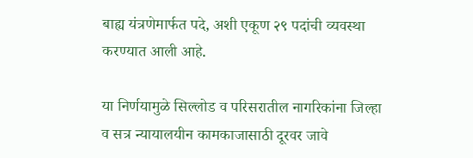बाह्य यंत्रणेमार्फत पदे, अशी एकूण २९ पदांची व्यवस्था करण्यात आली आहे.

या निर्णयामुळे सिल्लोड व परिसरातील नागरिकांना जिल्हा व सत्र न्यायालयीन कामकाजासाठी दूरवर जावे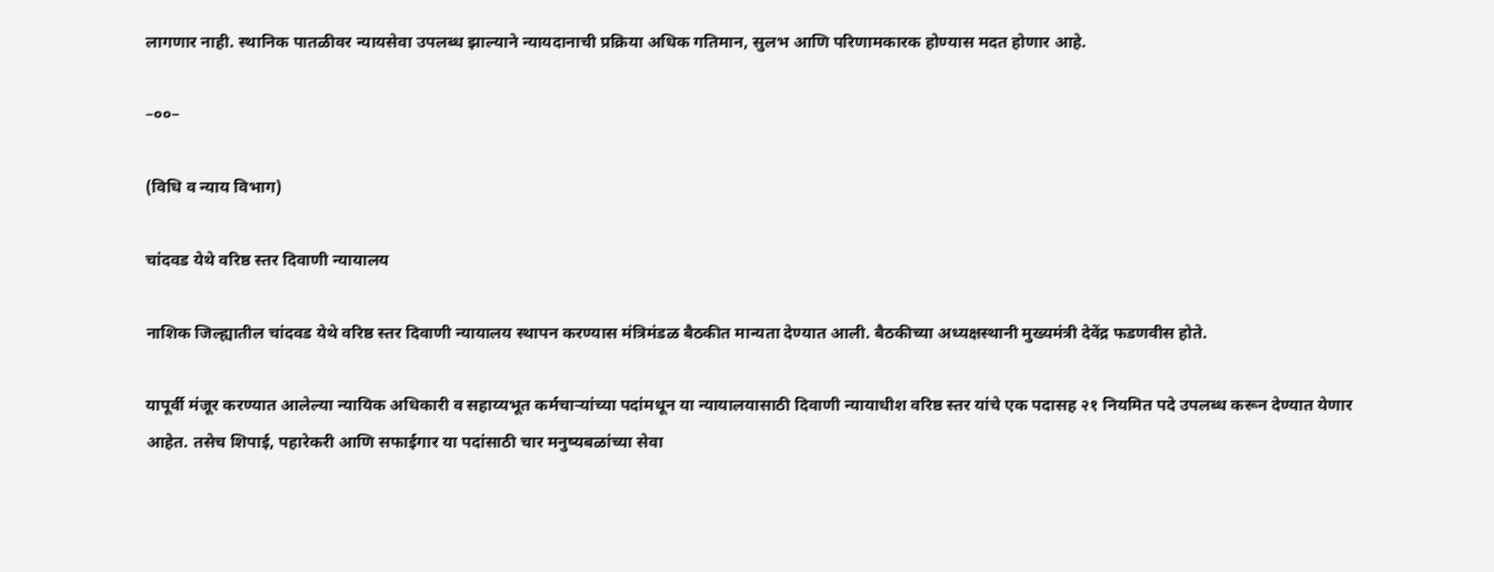लागणार नाही. स्थानिक पातळीवर न्यायसेवा उपलब्ध झाल्याने न्यायदानाची प्रक्रिया अधिक गतिमान, सुलभ आणि परिणामकारक होण्यास मदत होणार आहे.

–००–

(विधि व न्याय विभाग)

चांदवड येथे वरिष्ठ स्तर दिवाणी न्यायालय

नाशिक जिल्ह्यातील चांदवड येथे वरिष्ठ स्तर दिवाणी न्यायालय स्थापन करण्यास मंत्रिमंडळ बैठकीत मान्यता देण्यात आली. बैठकीच्या अध्यक्षस्थानी मुख्यमंत्री देवेंद्र फडणवीस होते.

यापूर्वी मंजूर करण्यात आलेल्या न्यायिक अधिकारी व सहाय्यभूत कर्मचाऱ्यांच्या पदांमधून या न्यायालयासाठी दिवाणी न्यायाधीश वरिष्ठ स्तर यांचे एक पदासह २१ नियमित पदे उपलब्ध करून देण्यात येणार आहेत. तसेच शिपाई, पहारेकरी आणि सफाईगार या पदांसाठी चार मनुष्यबळांच्या सेवा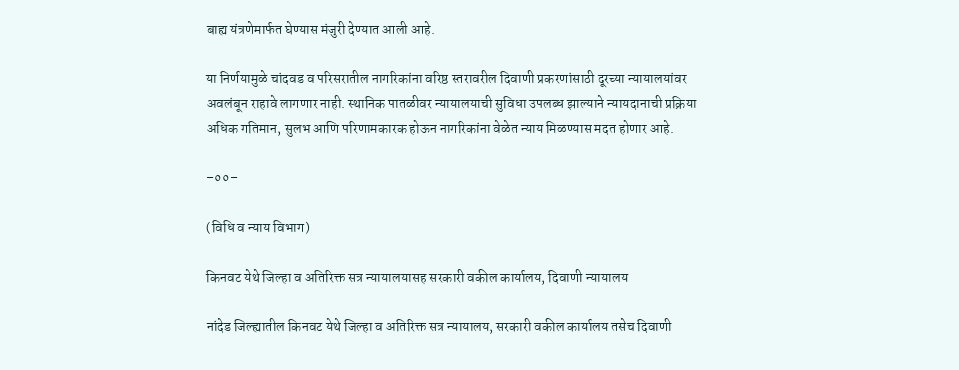बाह्य यंत्रणेमार्फत घेण्यास मंजुरी देण्यात आली आहे.

या निर्णयामुळे चांदवड व परिसरातील नागरिकांना वरिष्ठ स्तरावरील दिवाणी प्रकरणांसाठी दूरच्या न्यायालयांवर अवलंबून राहावे लागणार नाही. स्थानिक पातळीवर न्यायालयाची सुविधा उपलब्ध झाल्याने न्यायदानाची प्रक्रिया अधिक गतिमान, सुलभ आणि परिणामकारक होऊन नागरिकांना वेळेत न्याय मिळण्यास मदत होणार आहे.

–००–

(विधि व न्याय विभाग)

किनवट येथे जिल्हा व अतिरिक्त सत्र न्यायालयासह सरकारी वकील कार्यालय, दिवाणी न्यायालय

नांदेड जिल्ह्यातील किनवट येथे जिल्हा व अतिरिक्त सत्र न्यायालय, सरकारी वकील कार्यालय तसेच दिवाणी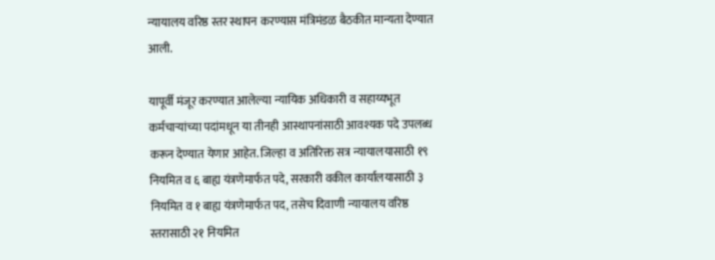न्यायालय वरिष्ठ स्तर स्थापन करण्यास मंत्रिमंडळ बैठकीत मान्यता देण्यात आली.

यापूर्वी मंजूर करण्यात आलेल्या न्यायिक अधिकारी व सहाय्यभूत कर्मचाऱ्यांच्या पदांमधून या तीनही आस्थापनांसाठी आवश्यक पदे उपलब्ध करून देण्यात येणार आहेत. जिल्हा व अतिरिक्त सत्र न्यायालयासाठी १९ नियमित व ६ बाह्य यंत्रणेमार्फत पदे, सरकारी वकील कार्यालयासाठी ३ नियमित व १ बाह्य यंत्रणेमार्फत पद, तसेच दिवाणी न्यायालय वरिष्ठ स्तरासाठी २१ नियमित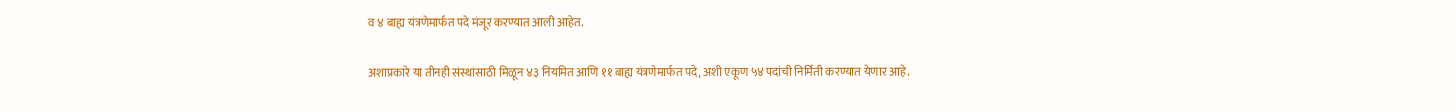व ४ बाह्य यंत्रणेमार्फत पदे मंजूर करण्यात आली आहेत.

अशाप्रकारे या तीनही संस्थांसाठी मिळून ४३ नियमित आणि ११ बाह्य यंत्रणेमार्फत पदे, अशी एकूण ५४ पदांची निर्मिती करण्यात येणार आहे.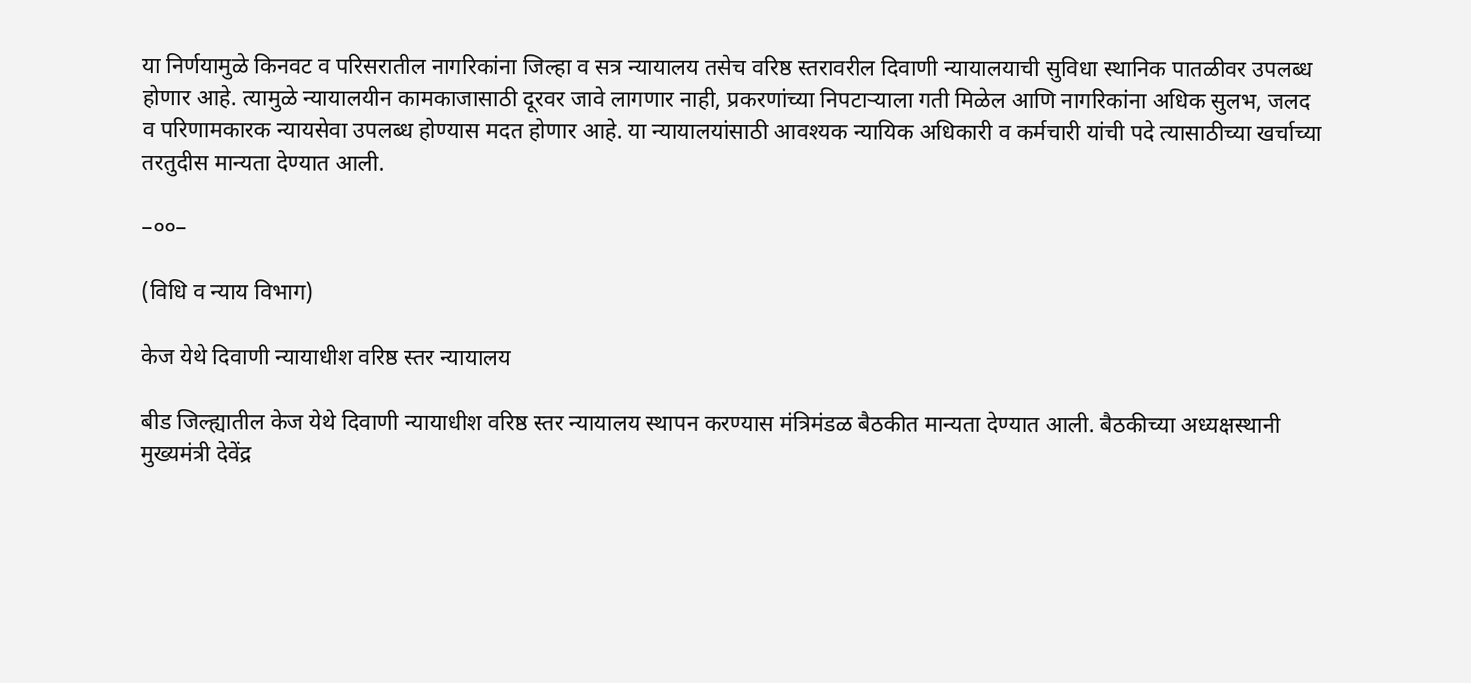या निर्णयामुळे किनवट व परिसरातील नागरिकांना जिल्हा व सत्र न्यायालय तसेच वरिष्ठ स्तरावरील दिवाणी न्यायालयाची सुविधा स्थानिक पातळीवर उपलब्ध होणार आहे. त्यामुळे न्यायालयीन कामकाजासाठी दूरवर जावे लागणार नाही, प्रकरणांच्या निपटाऱ्याला गती मिळेल आणि नागरिकांना अधिक सुलभ, जलद व परिणामकारक न्यायसेवा उपलब्ध होण्यास मदत होणार आहे. या न्यायालयांसाठी आवश्यक न्यायिक अधिकारी व कर्मचारी यांची पदे त्यासाठीच्या खर्चाच्या तरतुदीस मान्यता देण्यात आली.

–००–

(विधि व न्याय विभाग)

केज येथे दिवाणी न्यायाधीश वरिष्ठ स्तर न्यायालय

बीड जिल्ह्यातील केज येथे दिवाणी न्यायाधीश वरिष्ठ स्तर न्यायालय स्थापन करण्यास मंत्रिमंडळ बैठकीत मान्यता देण्यात आली. बैठकीच्या अध्यक्षस्थानी मुख्यमंत्री देवेंद्र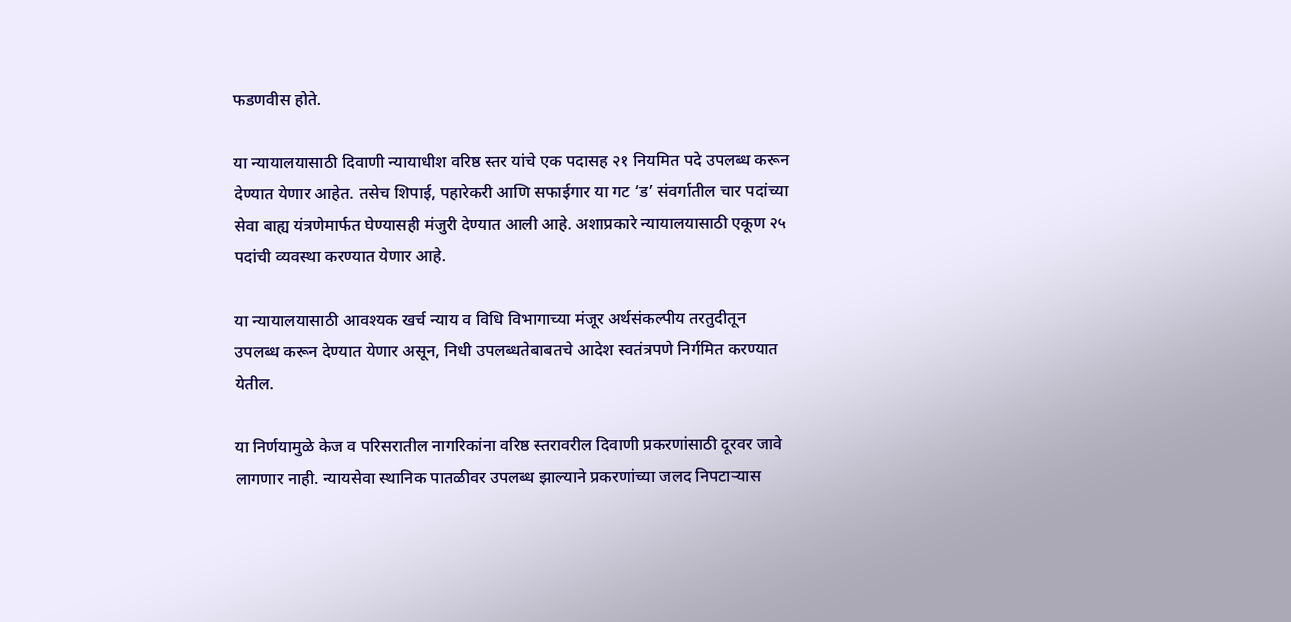फडणवीस होते.

या न्यायालयासाठी दिवाणी न्यायाधीश वरिष्ठ स्तर यांचे एक पदासह २१ नियमित पदे उपलब्ध करून देण्यात येणार आहेत. तसेच शिपाई, पहारेकरी आणि सफाईगार या गट ‘ड’ संवर्गातील चार पदांच्या सेवा बाह्य यंत्रणेमार्फत घेण्यासही मंजुरी देण्यात आली आहे. अशाप्रकारे न्यायालयासाठी एकूण २५ पदांची व्यवस्था करण्यात येणार आहे.

या न्यायालयासाठी आवश्यक खर्च न्याय व विधि विभागाच्या मंजूर अर्थसंकल्पीय तरतुदीतून उपलब्ध करून देण्यात येणार असून, निधी उपलब्धतेबाबतचे आदेश स्वतंत्रपणे निर्गमित करण्यात येतील.

या निर्णयामुळे केज व परिसरातील नागरिकांना वरिष्ठ स्तरावरील दिवाणी प्रकरणांसाठी दूरवर जावे लागणार नाही. न्यायसेवा स्थानिक पातळीवर उपलब्ध झाल्याने प्रकरणांच्या जलद निपटाऱ्यास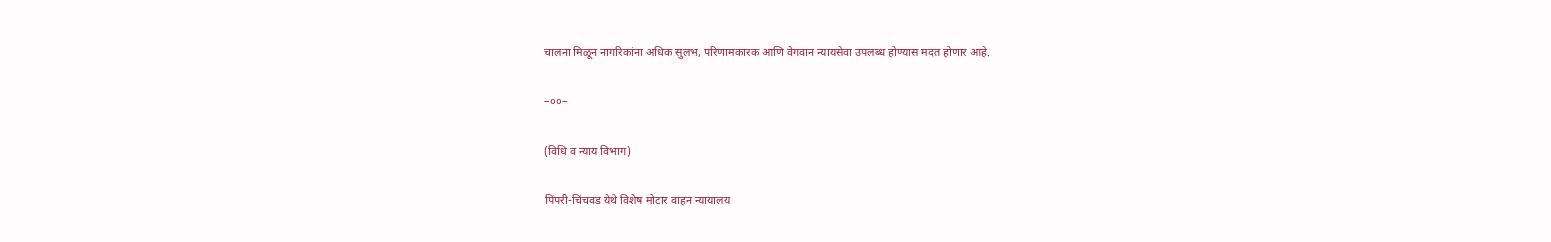चालना मिळून नागरिकांना अधिक सुलभ, परिणामकारक आणि वेगवान न्यायसेवा उपलब्ध होण्यास मदत होणार आहे.

–००–

(विधि व न्याय विभाग)

पिंपरी-चिंचवड येथे विशेष मोटार वाहन न्यायालय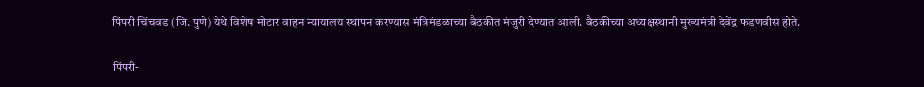पिंपरी चिंचवड (जि. पुणे) येथे विशेष मोटार वाहन न्यायालय स्थापन करण्यास मंत्रिमंडळाच्या बैठकीत मंजुरी देण्यात आली. बैठकीच्या अध्यक्षस्थानी मुख्यमंत्री देवेंद्र फडणवीस होते.

पिंपरी-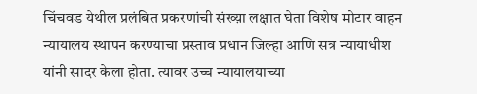चिंचवड येथील प्रलंबित प्रकरणांची संख्य़ा लक्षात घेता विशेष मोटार वाहन न्यायालय स्थापन करण्याचा प्रस्ताव प्रधान जिल्हा आणि सत्र न्यायाधीश यांनी सादर केला होता. त्यावर उच्च न्यायालयाच्या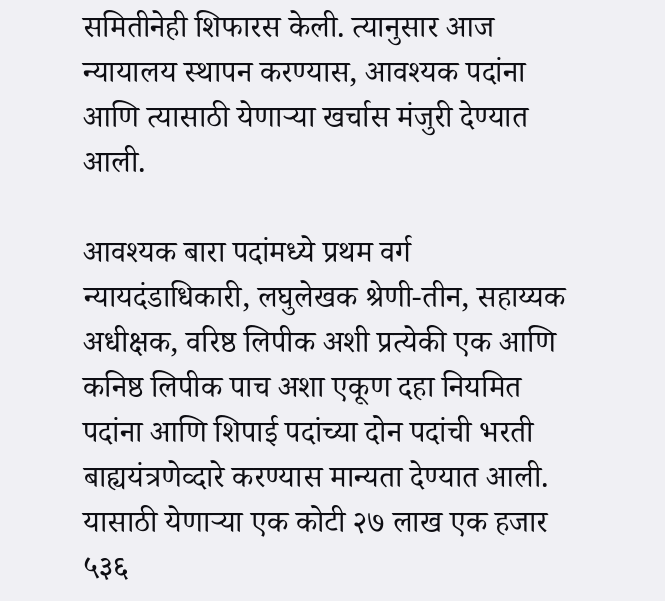समितीनेही शिफारस केली. त्यानुसार आज न्यायालय स्थापन करण्यास, आवश्यक पदांना आणि त्यासाठी येणाऱ्या खर्चास मंजुरी देण्यात आली.

आवश्यक बारा पदांमध्ये प्रथम वर्ग न्यायदंडाधिकारी, लघुलेखक श्रेणी-तीन, सहाय्यक अधीक्षक, वरिष्ठ लिपीक अशी प्रत्येकी एक आणि कनिष्ठ लिपीक पाच अशा एकूण दहा नियमित पदांना आणि शिपाई पदांच्या दोन पदांची भरती बाह्ययंत्रणेव्दारे करण्यास मान्यता देण्यात आली. यासाठी येणाऱ्या एक कोटी २७ लाख एक हजार ५३६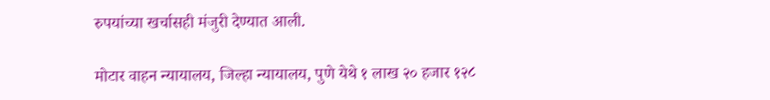रुपयांच्या खर्चासही मंजुरी देण्यात आली.

मोटार वाहन न्यायालय, जिल्हा न्यायालय, पुणे येथे १ लाख २० हजार १२८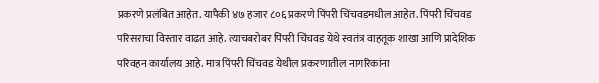प्रकरणे प्रलंबित आहेत. यापैकी ४७ हजार ८०६ प्रकरणे पिंपरी चिंचवडमधील आहेत. पिंपरी चिंचवड परिसराचा विस्तार वाढत आहे. त्याचबरोबर पिंपरी चिंचवड येथे स्वतंत्र वाहतूक शाखा आणि प्रादेशिक परिवहन कार्यालय आहे. मात्र पिंपरी चिंचवड येथील प्रकरणातील नागरिकांना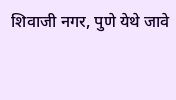शिवाजी नगर, पुणे येथे जावे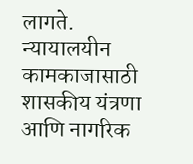लागते. न्यायालयीन कामकाजासाठी शासकीय यंत्रणा आणि नागरिक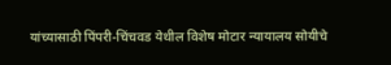यांच्यासाठी पिंपरी-चिंचवड येथील विशेष मोटार न्यायालय सोयीचे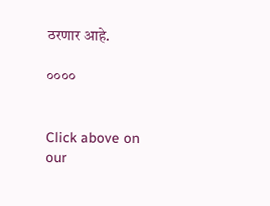ठरणार आहे.

००००


Click above on our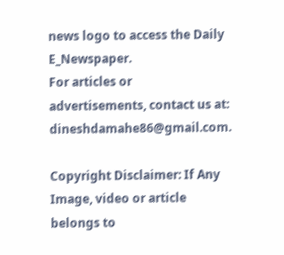news logo to access the Daily E_Newspaper.
For articles or advertisements, contact us at: dineshdamahe86@gmail.com.

Copyright Disclaimer: If Any Image, video or article belongs to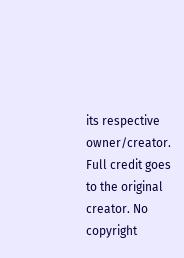its respective owner/creator. Full credit goes to the original creator. No copyright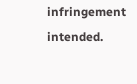infringement intended.